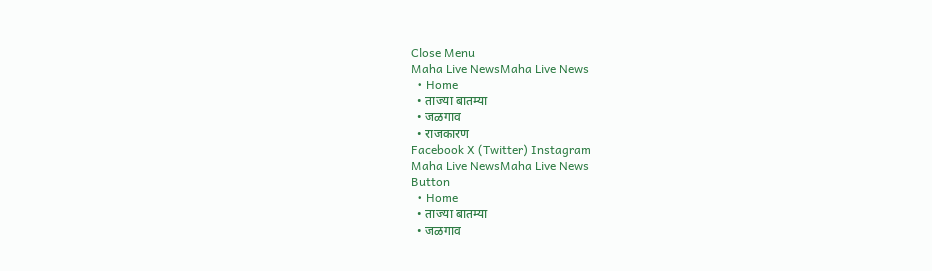Close Menu
Maha Live NewsMaha Live News
  • Home
  • ताज्या बातम्या
  • जळगाव
  • राजकारण
Facebook X (Twitter) Instagram
Maha Live NewsMaha Live News
Button
  • Home
  • ताज्या बातम्या
  • जळगाव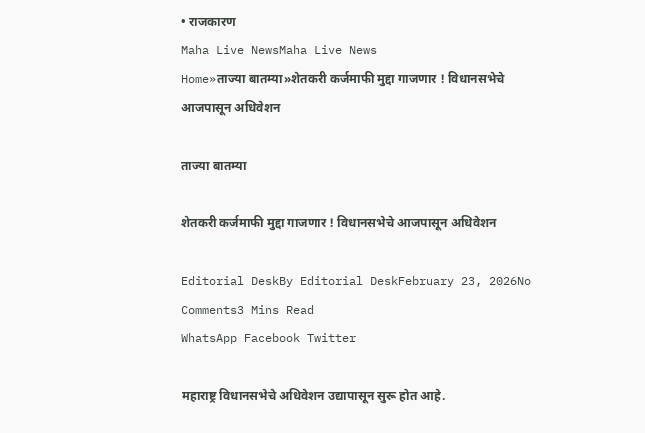• राजकारण
Maha Live NewsMaha Live News
Home»ताज्या बातम्या»शेतकरी कर्जमाफी मुद्दा गाजणार ! विधानसभेचे आजपासून अधिवेशन

ताज्या बातम्या

शेतकरी कर्जमाफी मुद्दा गाजणार ! विधानसभेचे आजपासून अधिवेशन

Editorial DeskBy Editorial DeskFebruary 23, 2026No Comments3 Mins Read
WhatsApp Facebook Twitter

महाराष्ट्र विधानसभेचे अधिवेशन उद्यापासून सुरू होत आहे.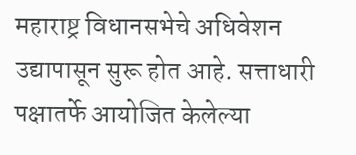महाराष्ट्र विधानसभेचे अधिवेशन उद्यापासून सुरू होत आहे. सत्ताधारी पक्षातर्फे आयोजित केलेल्या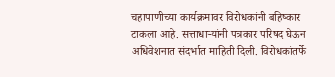चहापाणीच्या कार्यक्रमावर विरोधकांनी बहिष्कार टाकला आहे. सत्ताधाऱ्यांनी पत्रकार परिषद घेऊन अधिवेशनात संदर्भात माहिती दिली. विरोधकांतर्फे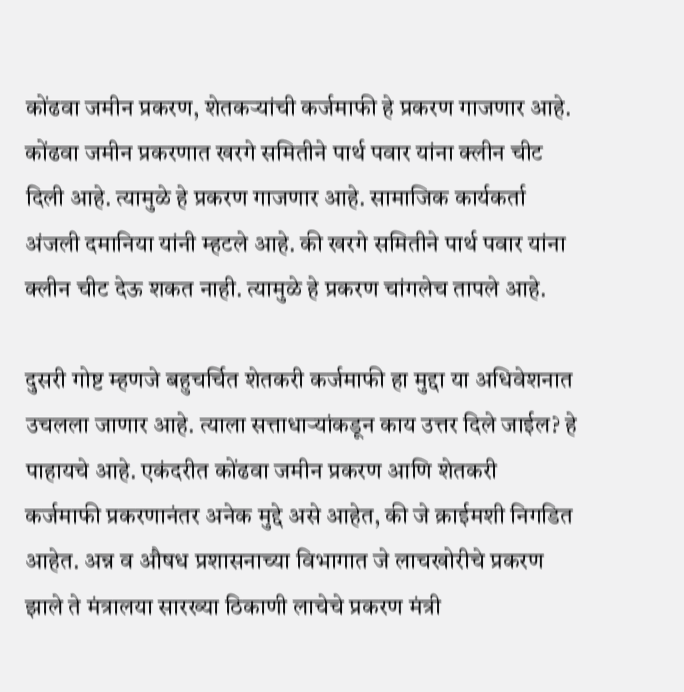कोंढवा जमीन प्रकरण, शेतकऱ्यांची कर्जमाफी हे प्रकरण गाजणार आहे. कोंढवा जमीन प्रकरणात खरगे समितीने पार्थ पवार यांना क्लीन चीट दिली आहे. त्यामुळे हे प्रकरण गाजणार आहे. सामाजिक कार्यकर्ता अंजली दमानिया यांनी म्हटले आहे. की खरगे समितीने पार्थ पवार यांना क्लीन चीट देऊ शकत नाही. त्यामुळे हे प्रकरण चांगलेच तापले आहे.

दुसरी गोष्ट म्हणजे बहुचर्चित शेतकरी कर्जमाफी हा मुद्दा या अधिवेशनात उचलला जाणार आहे. त्याला सत्ताधाऱ्यांकडून काय उत्तर दिले जाईल? हे पाहायचे आहे. एकंदरीत कोंढवा जमीन प्रकरण आणि शेतकरी कर्जमाफी प्रकरणानंतर अनेक मुद्दे असे आहेत, की जे क्राईमशी निगडित आहेत. अन्न व औषध प्रशासनाच्या विभागात जे लाचखोरीचे प्रकरण झाले ते मंत्रालया सारख्या ठिकाणी लाचेचे प्रकरण मंत्री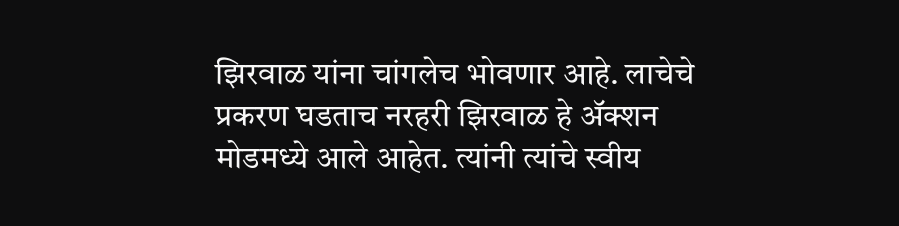झिरवाळ यांना चांगलेच भोवणार आहे. लाचेचे प्रकरण घडताच नरहरी झिरवाळ हे ॲक्शन मोडमध्ये आले आहेत. त्यांनी त्यांचे स्वीय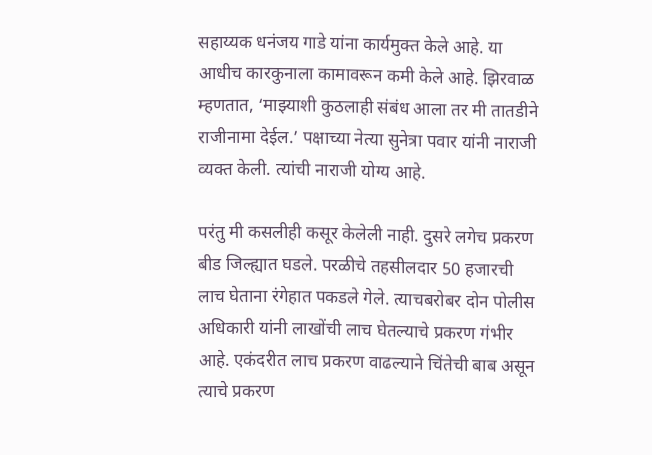सहाय्यक धनंजय गाडे यांना कार्यमुक्त केले आहे. या आधीच कारकुनाला कामावरून कमी केले आहे. झिरवाळ म्हणतात, ‘माझ्याशी कुठलाही संबंध आला तर मी तातडीने राजीनामा देईल.’ पक्षाच्या नेत्या सुनेत्रा पवार यांनी नाराजी व्यक्त केली. त्यांची नाराजी योग्य आहे.

परंतु मी कसलीही कसूर केलेली नाही. दुसरे लगेच प्रकरण बीड जिल्ह्यात घडले. परळीचे तहसीलदार 50 हजारची लाच घेताना रंगेहात पकडले गेले. त्याचबरोबर दोन पोलीस अधिकारी यांनी लाखोंची लाच घेतल्याचे प्रकरण गंभीर आहे. एकंदरीत लाच प्रकरण वाढल्याने चिंतेची बाब असून त्याचे प्रकरण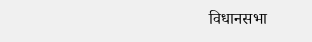विधानसभा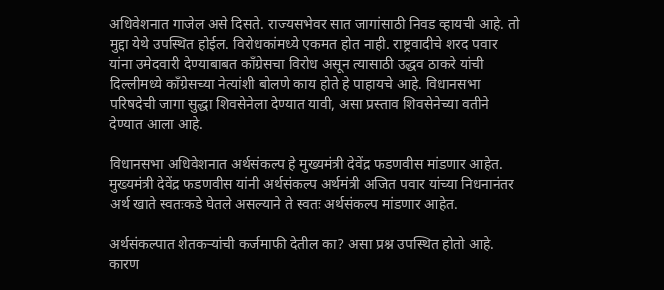अधिवेशनात गाजेल असे दिसते. राज्यसभेवर सात जागांसाठी निवड व्हायची आहे. तो मुद्दा येथे उपस्थित होईल. विरोधकांमध्ये एकमत होत नाही. राष्ट्रवादीचे शरद पवार यांना उमेदवारी देण्याबाबत काँग्रेसचा विरोध असून त्यासाठी उद्धव ठाकरे यांची दिल्लीमध्ये काँग्रेसच्या नेत्यांशी बोलणे काय होते हे पाहायचे आहे. विधानसभा परिषदेची जागा सुद्धा शिवसेनेला देण्यात यावी, असा प्रस्ताव शिवसेनेच्या वतीने देण्यात आला आहे.

विधानसभा अधिवेशनात अर्थसंकल्प हे मुख्यमंत्री देवेंद्र फडणवीस मांडणार आहेत. मुख्यमंत्री देवेंद्र फडणवीस यांनी अर्थसंकल्प अर्थमंत्री अजित पवार यांच्या निधनानंतर अर्थ खाते स्वतःकडे घेतले असल्याने ते स्वतः अर्थसंकल्प मांडणार आहेत.

अर्थसंकल्पात शेतकऱ्यांची कर्जमाफी देतील का? असा प्रश्न उपस्थित होतो आहे. कारण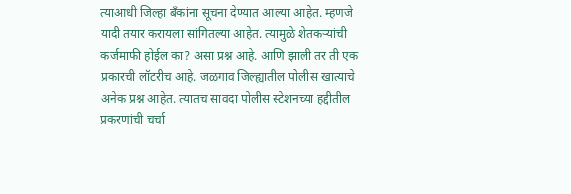त्याआधी जिल्हा बँकांना सूचना देण्यात आल्या आहेत. म्हणजे यादी तयार करायला सांगितल्या आहेत. त्यामुळे शेतकऱ्यांची कर्जमाफी होईल का? असा प्रश्न आहे. आणि झाली तर ती एक प्रकारची लॉटरीच आहे. जळगाव जिल्ह्यातील पोलीस खात्याचे अनेक प्रश्न आहेत. त्यातच सावदा पोलीस स्टेशनच्या हद्दीतील प्रकरणांची चर्चा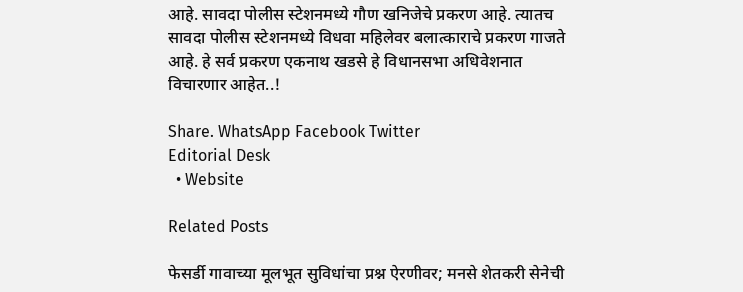आहे. सावदा पोलीस स्टेशनमध्ये गौण खनिजेचे प्रकरण आहे. त्यातच सावदा पोलीस स्टेशनमध्ये विधवा महिलेवर बलात्काराचे प्रकरण गाजते आहे. हे सर्व प्रकरण एकनाथ खडसे हे विधानसभा अधिवेशनात विचारणार आहेत..!

Share. WhatsApp Facebook Twitter
Editorial Desk
  • Website

Related Posts

फेसर्डी गावाच्या मूलभूत सुविधांचा प्रश्न ऐरणीवर; मनसे शेतकरी सेनेची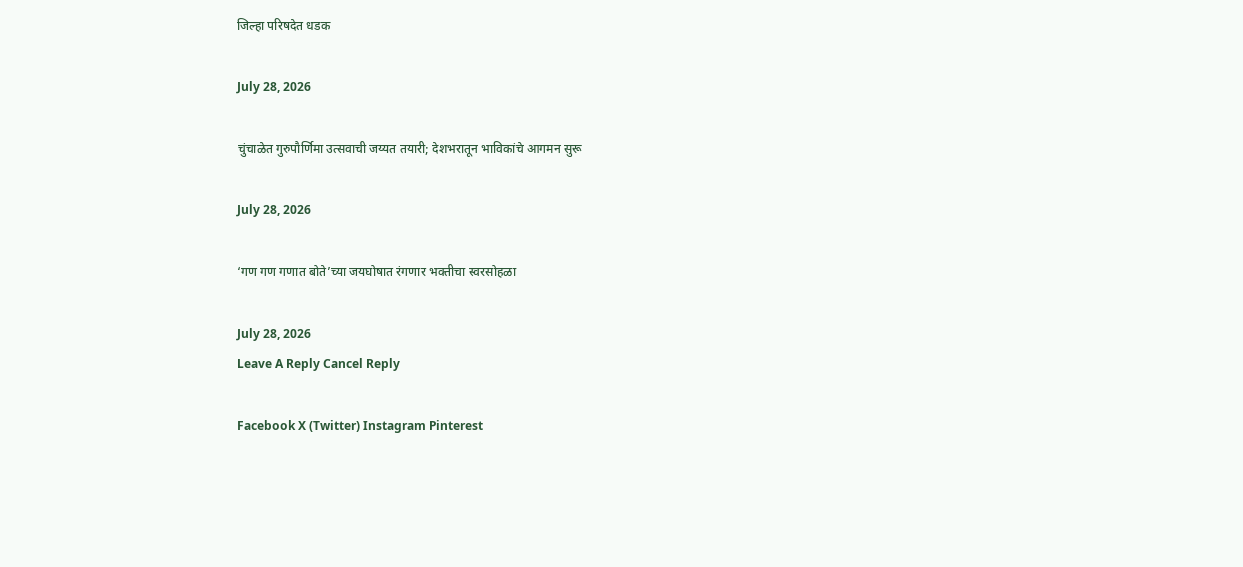जिल्हा परिषदेत धडक

July 28, 2026

चुंचाळेत गुरुपौर्णिमा उत्सवाची जय्यत तयारी; देशभरातून भाविकांचे आगमन सुरू

July 28, 2026

‘गण गण गणात बोते’च्या जयघोषात रंगणार भक्तीचा स्वरसोहळा

July 28, 2026
Leave A Reply Cancel Reply

Facebook X (Twitter) Instagram Pinterest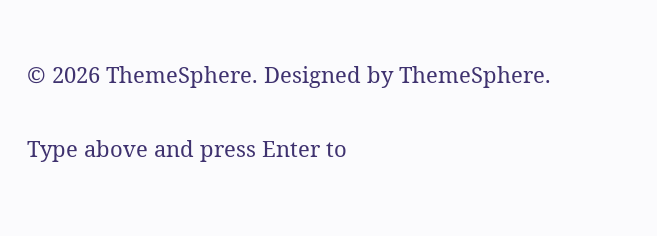© 2026 ThemeSphere. Designed by ThemeSphere.

Type above and press Enter to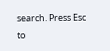search. Press Esc to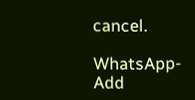cancel.

WhatsApp-Add